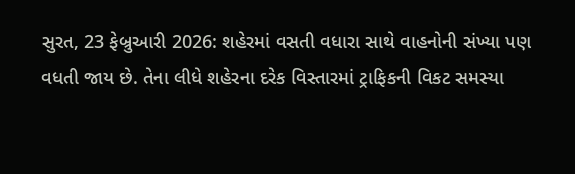સુરત, 23 ફેબ્રુઆરી 2026: શહેરમાં વસતી વધારા સાથે વાહનોની સંખ્યા પણ વધતી જાય છે. તેના લીધે શહેરના દરેક વિસ્તારમાં ટ્રાફિકની વિકટ સમસ્યા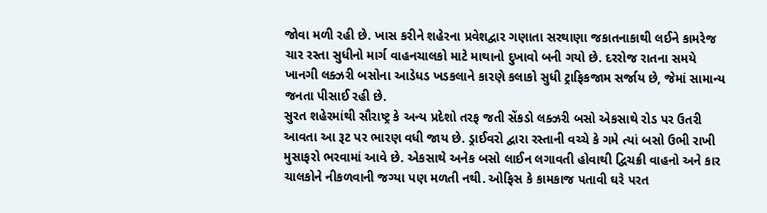જોવા મળી રહી છે. ખાસ કરીને શહેરના પ્રવેશદ્વાર ગણાતા સરથાણા જકાતનાકાથી લઈને કામરેજ ચાર રસ્તા સુધીનો માર્ગ વાહનચાલકો માટે માથાનો દુખાવો બની ગયો છે. દરરોજ રાતના સમયે ખાનગી લક્ઝરી બસોના આડેધડ ખડકલાને કારણે કલાકો સુધી ટ્રાફિકજામ સર્જાય છે, જેમાં સામાન્ય જનતા પીસાઈ રહી છે.
સુરત શહેરમાંથી સૌરાષ્ટ્ર કે અન્ય પ્રદેશો તરફ જતી સેંકડો લક્ઝરી બસો એકસાથે રોડ પર ઉતરી આવતા આ રૂટ પર ભારણ વધી જાય છે. ડ્રાઈવરો દ્વારા રસ્તાની વચ્ચે કે ગમે ત્યાં બસો ઉભી રાખી મુસાફરો ભરવામાં આવે છે. એકસાથે અનેક બસો લાઈન લગાવતી હોવાથી દ્વિચક્રી વાહનો અને કાર ચાલકોને નીકળવાની જગ્યા પણ મળતી નથી. ઓફિસ કે કામકાજ પતાવી ઘરે પરત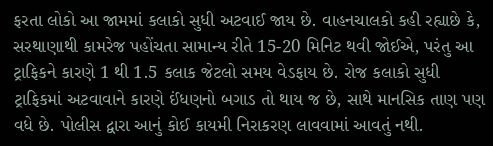ફરતા લોકો આ જામમાં કલાકો સુધી અટવાઈ જાય છે. વાહનચાલકો કહી રહ્યાછે કે, સરથાણાથી કામરેજ પહોંચતા સામાન્ય રીતે 15-20 મિનિટ થવી જોઈએ, પરંતુ આ ટ્રાફિકને કારણે 1 થી 1.5 કલાક જેટલો સમય વેડફાય છે. રોજ કલાકો સુધી ટ્રાફિકમાં અટવાવાને કારણે ઈંધણનો બગાડ તો થાય જ છે, સાથે માનસિક તાણ પણ વધે છે. પોલીસ દ્વારા આનું કોઈ કાયમી નિરાકરણ લાવવામાં આવતું નથી.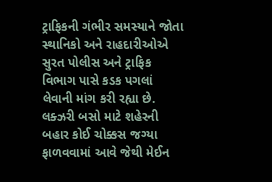ટ્રાફિકની ગંભીર સમસ્યાને જોતા સ્થાનિકો અને રાહદારીઓએ સુરત પોલીસ અને ટ્રાફિક વિભાગ પાસે કડક પગલાં લેવાની માંગ કરી રહ્યા છે. લક્ઝરી બસો માટે શહેરની બહાર કોઈ ચોક્કસ જગ્યા ફાળવવામાં આવે જેથી મેઈન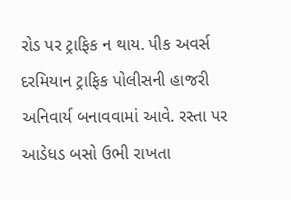રોડ પર ટ્રાફિક ન થાય. પીક અવર્સ દરમિયાન ટ્રાફિક પોલીસની હાજરી અનિવાર્ય બનાવવામાં આવે. રસ્તા પર આડેધડ બસો ઉભી રાખતા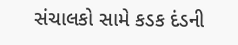સંચાલકો સામે કડક દંડની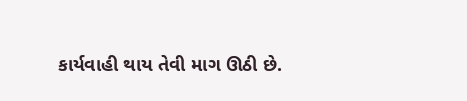કાર્યવાહી થાય તેવી માગ ઊઠી છે.